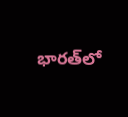భారత్‌లో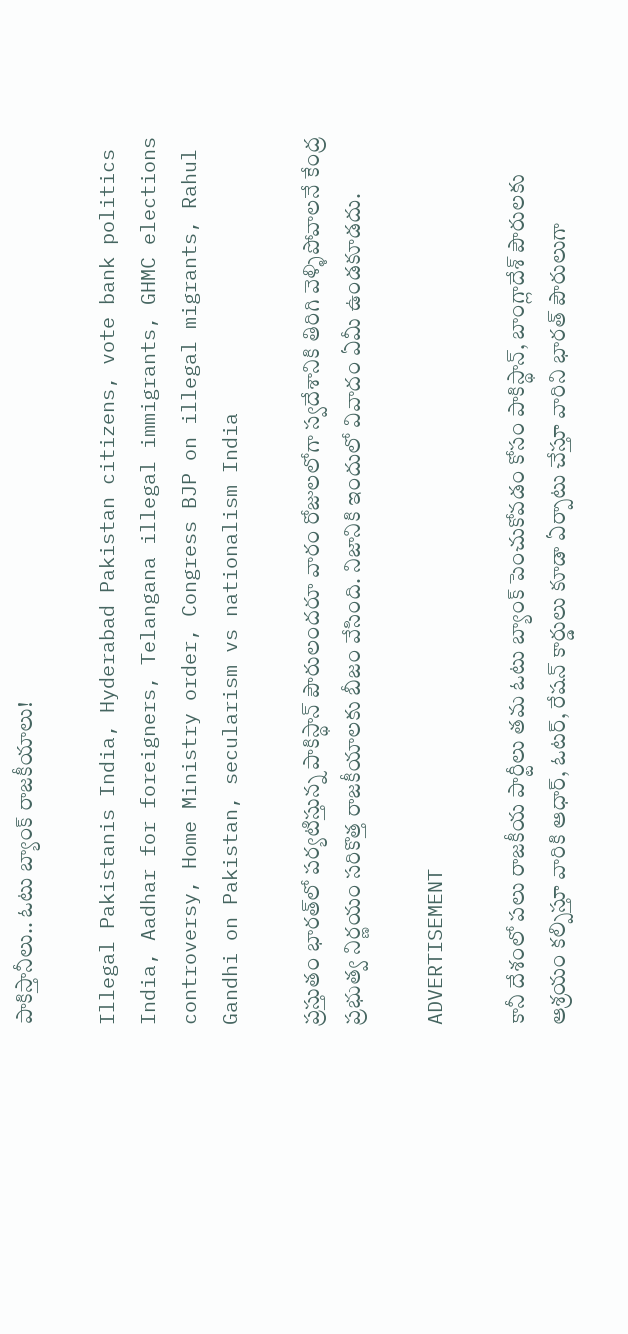పాకిస్తానీలు.. ఓటు బ్యాంక్ రాజకీయాలు!

Illegal Pakistanis India, Hyderabad Pakistan citizens, vote bank politics India, Aadhar for foreigners, Telangana illegal immigrants, GHMC elections controversy, Home Ministry order, Congress BJP on illegal migrants, Rahul Gandhi on Pakistan, secularism vs nationalism India

ప్రస్తుతం భారత్‌లో పర్యటిస్తున్న పాకిస్థాన్‌ పౌరులందరూ వారం రోజులలోగా స్వదేశానికి తిరిగి వెళ్ళిపోవాలనే కేంద్ర ప్రభుత్వ నిర్ణయం సరికొత్త రాజకీయాలకు బీజం వేసింది. నిజానికి ఇందులో వివాదం ఏమీ ఉండకూడదు.

ADVERTISEMENT

కానీ దేశంలో పలు రాజకీయ పార్టీలు తమ ఓటు బ్యాంక్ పెంచుకోవడం కోసం పాకిస్థాన్‌, బాంగ్లాదేశ్ పౌరులకు ఆశ్రయం కల్పిస్తూ వారికి ఆధార్, ఓటర్, రేషన్ కార్డులు కూడా ఏర్పాటు చేస్తూ వారిని భారత్‌ పౌరులుగా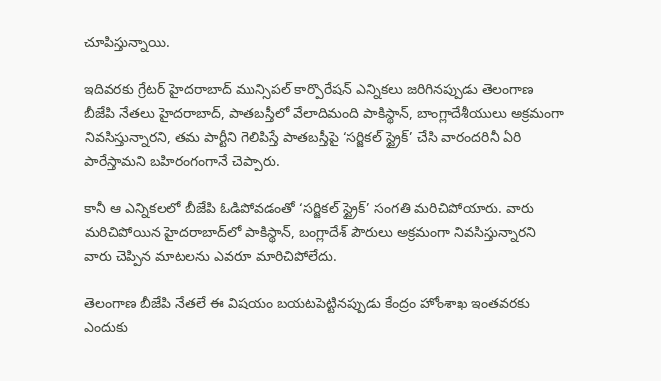చూపిస్తున్నాయి.

ఇదివరకు గ్రేటర్ హైదరాబాద్‌ మున్సిపల్ కార్పొరేషన్ ఎన్నికలు జరిగినప్పుడు తెలంగాణ బీజేపి నేతలు హైదరాబాద్‌, పాతబస్తీలో వేలాదిమంది పాకిస్థాన్‌, బాంగ్లాదేశీయులు అక్రమంగా నివసిస్తున్నారని, తమ పార్టీని గెలిపిస్తే పాతబస్తీపై ‘సర్జికల్ స్ట్రైక్’ చేసి వారందరినీ ఏరి పారేస్తామని బహిరంగంగానే చెప్పారు.

కానీ ఆ ఎన్నికలలో బీజేపి ఓడిపోవడంతో ‘సర్జికల్ స్ట్రైక్’ సంగతి మరిచిపోయారు. వారు మరిచిపోయిన హైదరాబాద్‌లో పాకిస్థాన్‌, బంగ్లాదేశ్ పౌరులు అక్రమంగా నివసిస్తున్నారని వారు చెప్పిన మాటలను ఎవరూ మారిచిపోలేదు.

తెలంగాణ బీజేపి నేతలే ఈ విషయం బయటపెట్టినప్పుడు కేంద్రం హోంశాఖ ఇంతవరకు ఎందుకు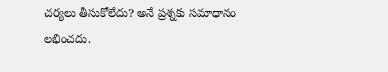చర్యలు తీసుకోలేదు? అనే ప్రశ్నకు సమాధానం లభించదు.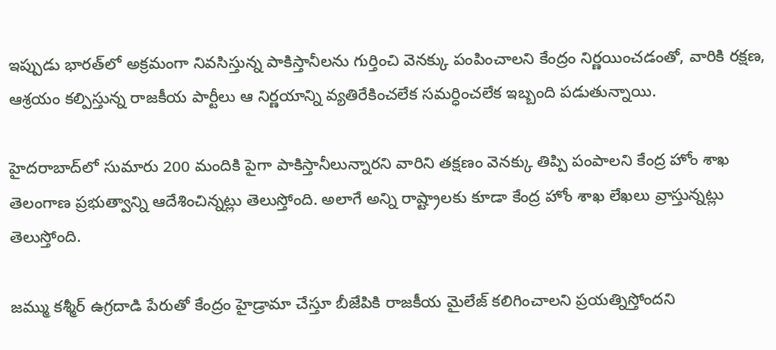ఇప్పుడు భారత్‌లో అక్రమంగా నివసిస్తున్న పాకిస్తానీలను గుర్తించి వెనక్కు పంపించాలని కేంద్రం నిర్ణయించడంతో, వారికి రక్షణ, ఆశ్రయం కల్పిస్తున్న రాజకీయ పార్టీలు ఆ నిర్ణయాన్ని వ్యతిరేకించలేక సమర్ధించలేక ఇబ్బంది పడుతున్నాయి.

హైదరాబాద్‌లో సుమారు 200 మందికి పైగా పాకిస్తానీలున్నారని వారిని తక్షణం వెనక్కు తిప్పి పంపాలని కేంద్ర హోం శాఖ తెలంగాణ ప్రభుత్వాన్ని ఆదేశించిన్నట్లు తెలుస్తోంది. అలాగే అన్ని రాష్ట్రాలకు కూడా కేంద్ర హోం శాఖ లేఖలు వ్రాస్తున్నట్లు తెలుస్తోంది.

జమ్ము కశ్మీర్‌ ఉగ్రదాడి పేరుతో కేంద్రం హైడ్రామా చేస్తూ బీజేపికి రాజకీయ మైలేజ్ కలిగించాలని ప్రయత్నిస్తోందని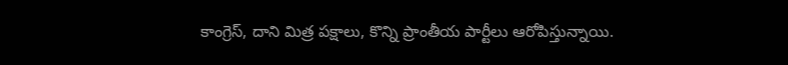కాంగ్రెస్‌, దాని మిత్ర పక్షాలు, కొన్ని ప్రాంతీయ పార్టీలు ఆరోపిస్తున్నాయి.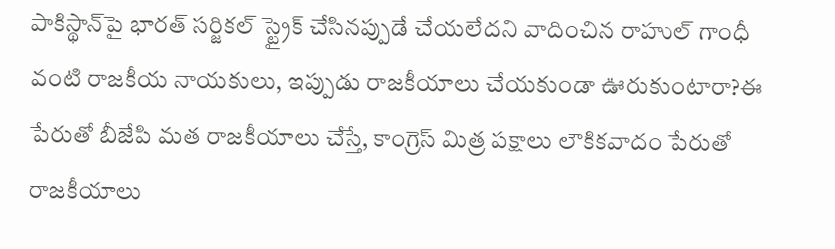పాకిస్థాన్‌పై భారత్‌ సర్జికల్ స్ట్రైక్ చేసినప్పుడే చేయలేదని వాదించిన రాహుల్ గాంధీ వంటి రాజకీయ నాయకులు, ఇప్పుడు రాజకీయాలు చేయకుండా ఊరుకుంటారా?ఈ పేరుతో బీజేపి మత రాజకీయాలు చేస్తే, కాంగ్రెస్‌ మిత్ర పక్షాలు లౌకికవాదం పేరుతో రాజకీయాలు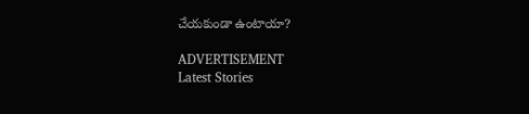చేయకుండా ఉంటాయా?

ADVERTISEMENT
Latest Stories